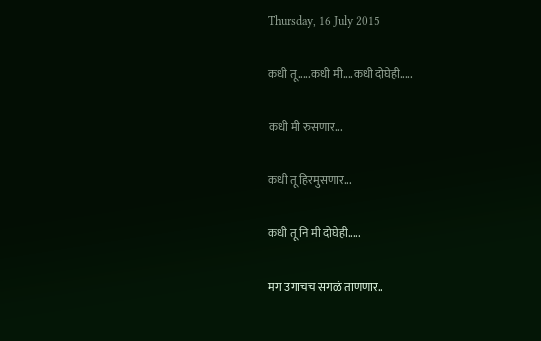Thursday, 16 July 2015

कधी तू.....कधी मी....कधी दोघेही.....

कधी मी रुसणार...

कधी तू हिरमुसणार...

कधी तू नि मी दोघेही.....

मग उगाचच सगळं ताणणार..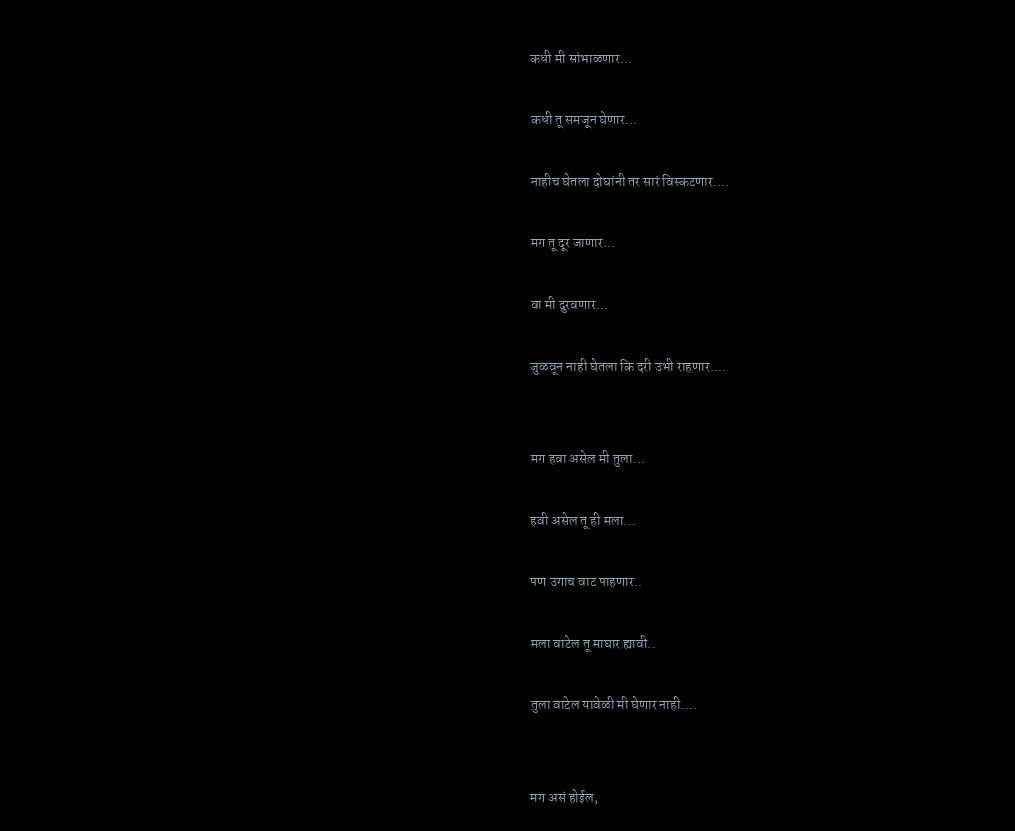कधी मी सांभाळणार...

कधी तू समजून घेणार...

नाहीच घेतला दोघांनी तर सारं विस्कटणार....

मग तू दूर जाणार...

वा मी दुरवणार...

जुळवून नाही घेतला कि दरी उभी राहणार....


मग हवा असेल मी तुला...

हवी असेल तू ही मला...

पण उगाच वाट पाहणार..

मला वाटेल तू माघार ह्यावी..

तुला वाटेल यावेळी मी घेणार नाही....


मग असं होईल,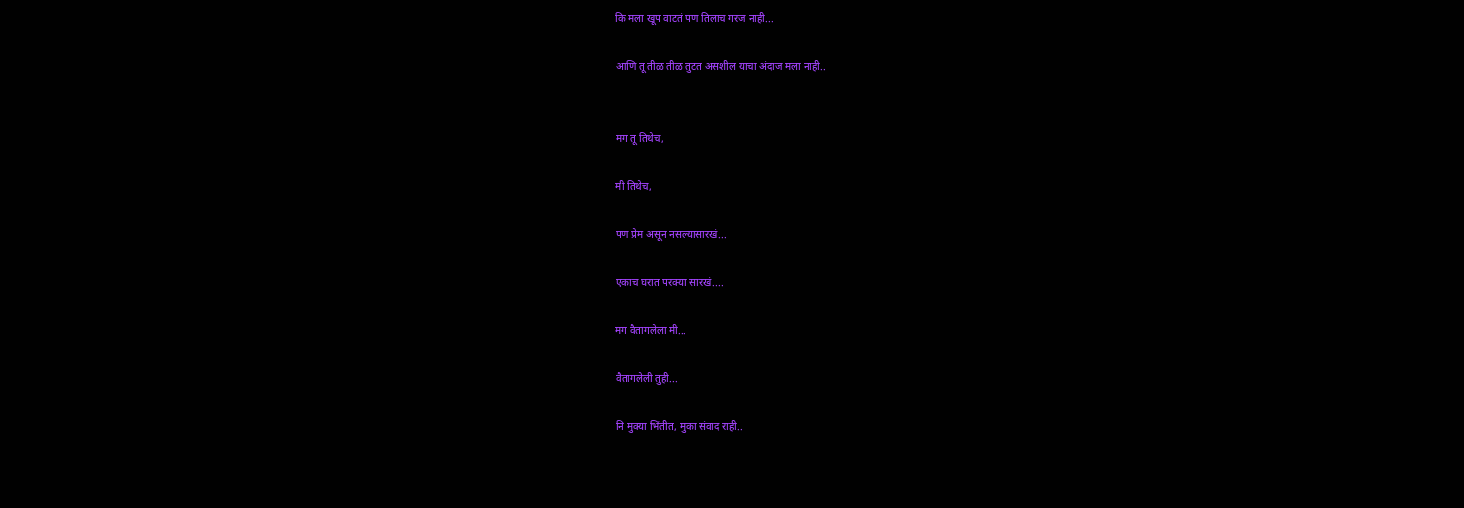कि मला खूप वाटतं पण तिलाच गरज नाही...

आणि तू तीळ तीळ तुटत असशील याचा अंदाज मला नाही..


मग तू तिथेच,

मी तिथेच,

पण प्रेम असून नसल्यासारखं...

एकाच घरात परक्या सारखं....

मग वैतागलेला मी...

वैतागलेली तुही...

नि मुक्या भिंतीत, मुका संवाद राही..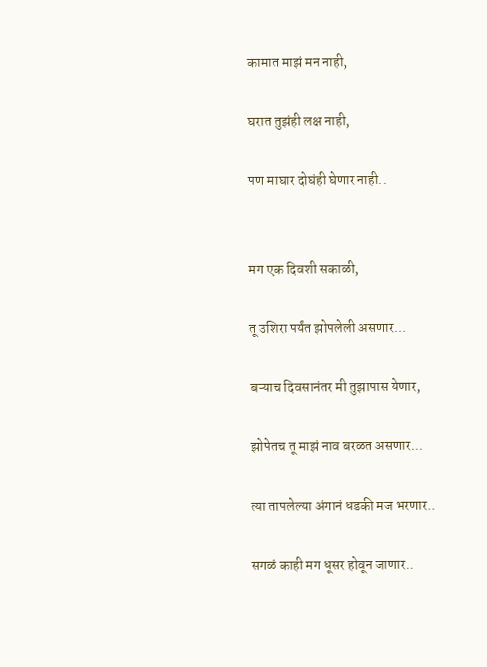कामात माझं मन नाही,

घरात तुझंही लक्ष नाही,

पण माघार दोघंही घेणार नाही..


मग एक दिवशी सकाळी,

तू उशिरा पर्यंत झोपलेली असणार...

बऱ्याच दिवसानंतर मी तुझापास येणार,

झोपेतच तू माझं नाव बरळत असणार...

त्या तापलेल्या अंगानं धडकी मज भरणार..

सगळं काही मग धूसर होवून जाणार..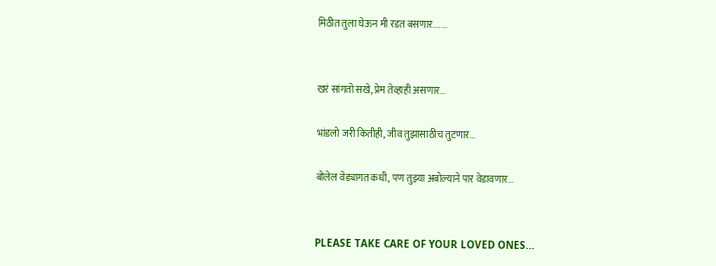मिठीत तुला घेऊन मी रडत बसणार.......


खरं सांगतो सखे, प्रेम तेव्हाही असणार...

भांडलो जरी कितीही, जीव तुझासाठीच तुटणार...

बोलेल वेड्यागत कधी, पण तुझ्या अबोल्याने पार वेडावणार...


PLEASE TAKE CARE OF YOUR LOVED ONES...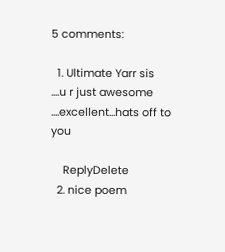5 comments:

  1. Ultimate Yarr sis ....u r just awesome ....excellent...hats off to you

    ReplyDelete
  2. nice poem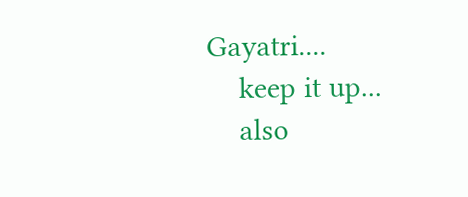Gayatri....
    keep it up...
    also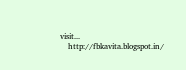visit...
    http://fbkavita.blogspot.in/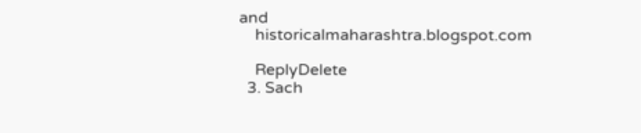and
    historicalmaharashtra.blogspot.com

    ReplyDelete
  3. Sach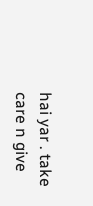hai yar . take care n give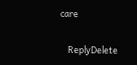care

    ReplyDelete